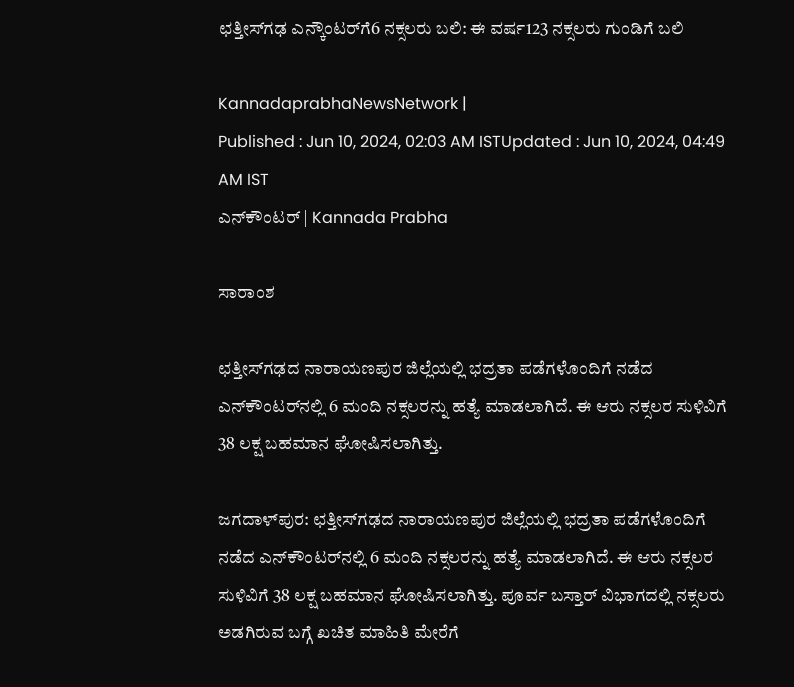ಛತ್ತೀಸ್‌ಗಢ ಎನ್ಕೌಂಟರ್‌ಗೆ6 ನಕ್ಸಲರು ಬಲಿ: ಈ ವರ್ಷ123 ನಕ್ಸಲರು ಗುಂಡಿಗೆ ಬಲಿ

KannadaprabhaNewsNetwork |
Published : Jun 10, 2024, 02:03 AM ISTUpdated : Jun 10, 2024, 04:49 AM IST
ಎನ್‌ಕೌಂಟರ್‌ | Kannada Prabha

ಸಾರಾಂಶ

ಛತ್ತೀಸ್‌ಗಢದ ನಾರಾಯಣಪುರ ಜಿಲ್ಲೆಯಲ್ಲಿ ಭದ್ರತಾ ಪಡೆಗಳೊಂದಿಗೆ ನಡೆದ ಎನ್‌ಕೌಂಟರ್‌ನಲ್ಲಿ 6 ಮಂದಿ ನಕ್ಸಲರನ್ನು ಹತ್ಯೆ ಮಾಡಲಾಗಿದೆ. ಈ ಆರು ನಕ್ಸಲರ ಸುಳಿವಿಗೆ 38 ಲಕ್ಷ ಬಹಮಾನ ಘೋಷಿಸಲಾಗಿತ್ತು.

ಜಗದಾಳ್‌ಪುರ: ಛತ್ತೀಸ್‌ಗಢದ ನಾರಾಯಣಪುರ ಜಿಲ್ಲೆಯಲ್ಲಿ ಭದ್ರತಾ ಪಡೆಗಳೊಂದಿಗೆ ನಡೆದ ಎನ್‌ಕೌಂಟರ್‌ನಲ್ಲಿ 6 ಮಂದಿ ನಕ್ಸಲರನ್ನು ಹತ್ಯೆ ಮಾಡಲಾಗಿದೆ. ಈ ಆರು ನಕ್ಸಲರ ಸುಳಿವಿಗೆ 38 ಲಕ್ಷ ಬಹಮಾನ ಘೋಷಿಸಲಾಗಿತ್ತು. ಪೂರ್ವ ಬಸ್ತಾರ್ ವಿಭಾಗದಲ್ಲಿ ನಕ್ಸಲರು ಅಡಗಿರುವ ಬಗ್ಗೆ ಖಚಿತ ಮಾಹಿತಿ ಮೇರೆಗೆ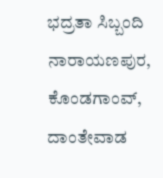ಭದ್ರತಾ ಸಿಬ್ಬಂದಿ ನಾರಾಯಣಪುರ, ಕೊಂಡಗಾಂವ್, ದಾಂತೇವಾಡ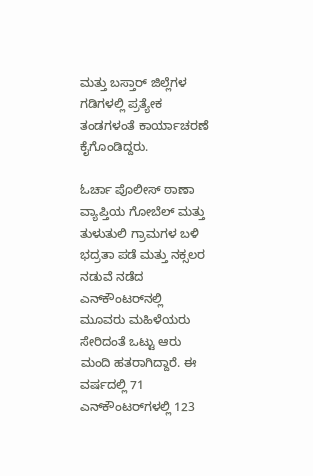ಮತ್ತು ಬಸ್ತಾರ್ ಜಿಲ್ಲೆಗಳ ಗಡಿಗಳಲ್ಲಿ ಪ್ರತ್ಯೇಕ ತಂಡಗಳಂತೆ ಕಾರ್ಯಾಚರಣೆ ಕೈಗೊಂಡಿದ್ದರು.

ಓರ್ಚಾ ಪೊಲೀಸ್ ಠಾಣಾ ವ್ಯಾಪ್ತಿಯ ಗೋಬೆಲ್ ಮತ್ತು ತುಳುತುಲಿ ಗ್ರಾಮಗಳ ಬಳಿ ಭದ್ರತಾ ಪಡೆ ಮತ್ತು ನಕ್ಸಲರ ನಡುವೆ ನಡೆದ ಎನ್‌ಕೌಂಟರ್‌ನಲ್ಲಿ ಮೂವರು ಮಹಿಳೆಯರು ಸೇರಿದಂತೆ ಒಟ್ಟು ಆರು ಮಂದಿ ಹತರಾಗಿದ್ದಾರೆ. ಈ ವರ್ಷದಲ್ಲಿ 71 ಎನ್‌ಕೌಂಟರ್‌ಗಳಲ್ಲಿ 123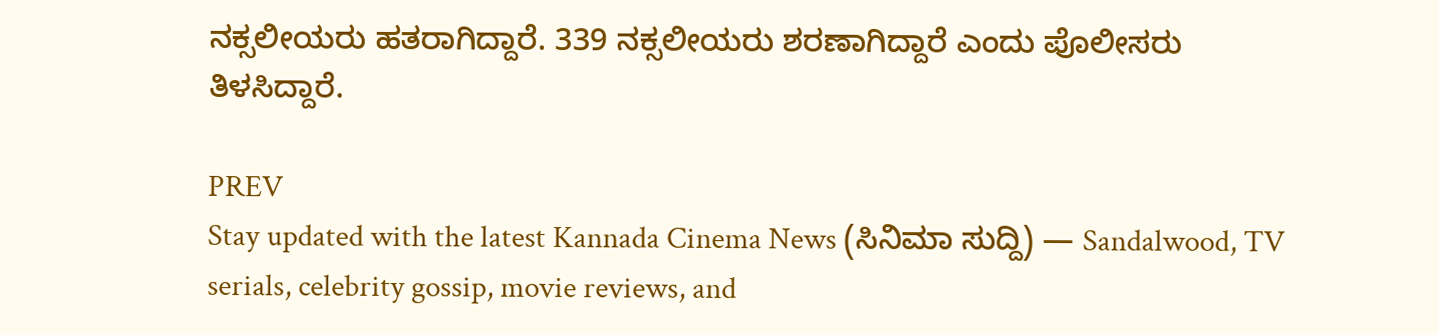ನಕ್ಸಲೀಯರು ಹತರಾಗಿದ್ದಾರೆ. 339 ನಕ್ಸಲೀಯರು ಶರಣಾಗಿದ್ದಾರೆ ಎಂದು ಪೊಲೀಸರು ತಿಳಸಿದ್ದಾರೆ.

PREV
Stay updated with the latest Kannada Cinema News (ಸಿನಿಮಾ ಸುದ್ದಿ) — Sandalwood, TV serials, celebrity gossip, movie reviews, and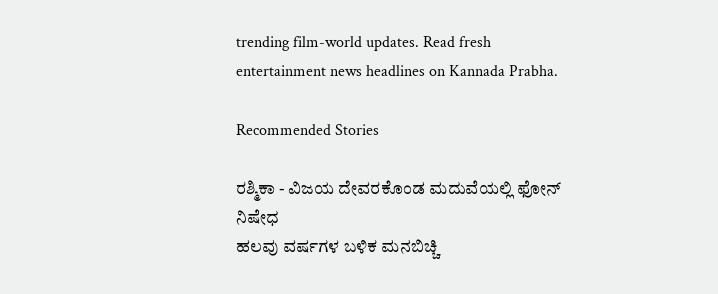trending film-world updates. Read fresh entertainment news headlines on Kannada Prabha.

Recommended Stories

ರಶ್ಮಿಕಾ - ವಿಜಯ ದೇವರಕೊಂಡ ಮದುವೆಯಲ್ಲಿ ಫೋನ್‌ ನಿಷೇಧ
ಹಲವು ವರ್ಷಗಳ ಬಳಿಕ ಮನಬಿಚ್ಚಿ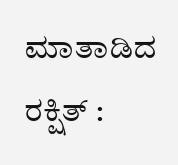ಮಾತಾಡಿದ ರಕ್ಷಿತ್ :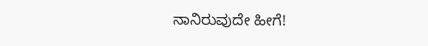ನಾನಿರುವುದೇ ಹೀಗೆ!